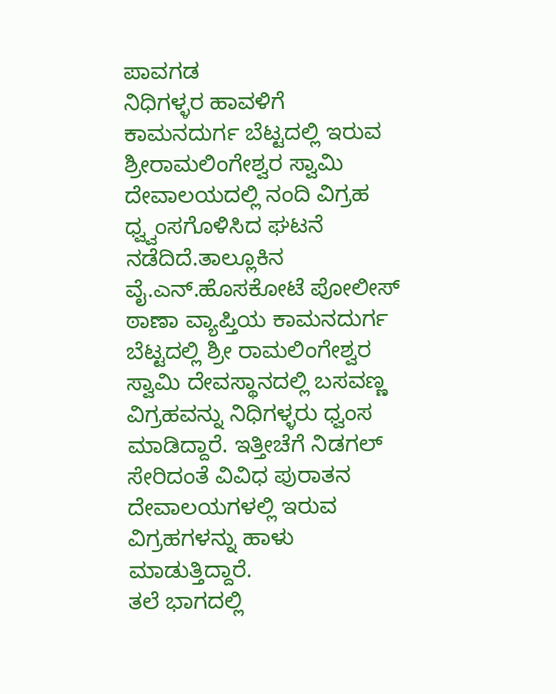ಪಾವಗಡ
ನಿಧಿಗಳ್ಳರ ಹಾವಳಿಗೆ ಕಾಮನದುರ್ಗ ಬೆಟ್ಟದಲ್ಲಿ ಇರುವ ಶ್ರೀರಾಮಲಿಂಗೇಶ್ವರ ಸ್ವಾಮಿ ದೇವಾಲಯದಲ್ಲಿ ನಂದಿ ವಿಗ್ರಹ ಧ್ವ್ವಂಸಗೊಳಿಸಿದ ಘಟನೆ ನಡೆದಿದೆ.ತಾಲ್ಲೂಕಿನ ವೈ.ಎನ್.ಹೊಸಕೋಟೆ ಪೋಲೀಸ್ ಠಾಣಾ ವ್ಯಾಪ್ತಿಯ ಕಾಮನದುರ್ಗ ಬೆಟ್ಟದಲ್ಲಿ ಶ್ರೀ ರಾಮಲಿಂಗೇಶ್ವರ ಸ್ವಾಮಿ ದೇವಸ್ಥಾನದಲ್ಲಿ ಬಸವಣ್ಣ ವಿಗ್ರಹವನ್ನು ನಿಧಿಗಳ್ಳರು ಧ್ವಂಸ ಮಾಡಿದ್ದಾರೆ. ಇತ್ತೀಚೆಗೆ ನಿಡಗಲ್ ಸೇರಿದಂತೆ ವಿವಿಧ ಪುರಾತನ ದೇವಾಲಯಗಳಲ್ಲಿ ಇರುವ ವಿಗ್ರಹಗಳನ್ನು ಹಾಳು ಮಾಡುತ್ತಿದ್ದಾರೆ.
ತಲೆ ಭಾಗದಲ್ಲಿ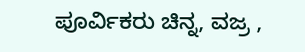ಪೂರ್ವಿಕರು ಚಿನ್ನ, ವಜ್ರ ,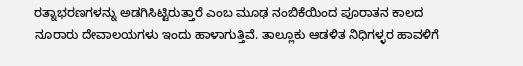ರತ್ನಾಭರಣಗಳನ್ನು ಅಡಗಿಸಿಟ್ಟಿರುತ್ತಾರೆ ಎಂಬ ಮೂಢ ನಂಬಿಕೆಯಿಂದ ಪೂರಾತನ ಕಾಲದ ನೂರಾರು ದೇವಾಲಯಗಳು ಇಂದು ಹಾಳಾಗುತ್ತಿವೆ. ತಾಲ್ಲೂಕು ಆಡಳಿತ ನಿಧಿಗಳ್ಳರ ಹಾವಳಿಗೆ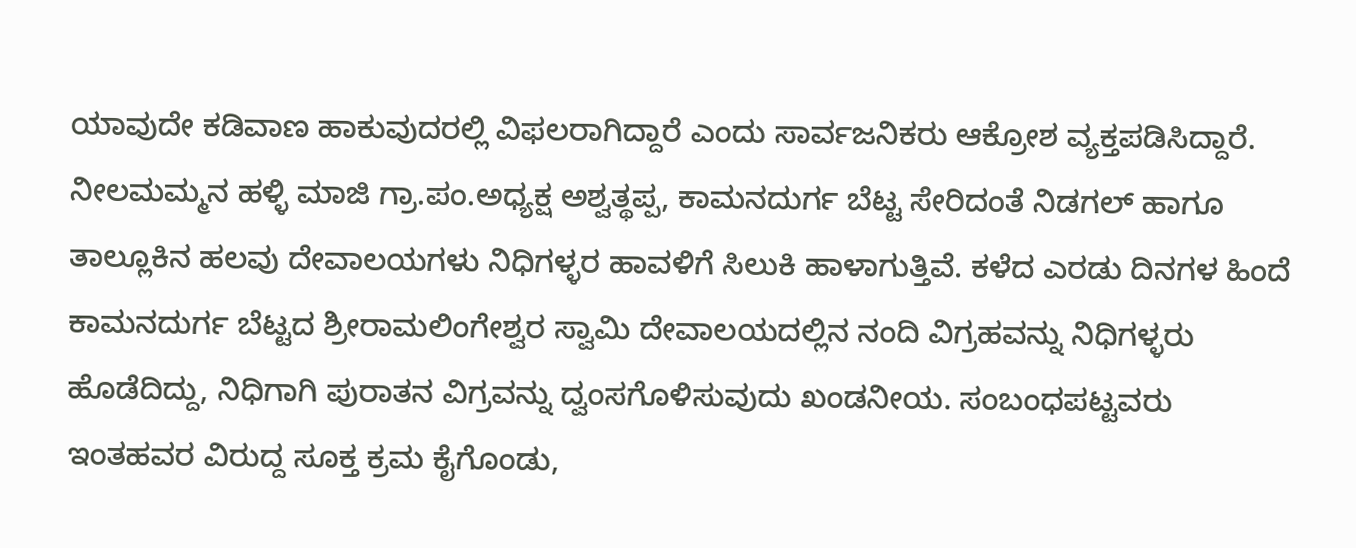ಯಾವುದೇ ಕಡಿವಾಣ ಹಾಕುವುದರಲ್ಲಿ ವಿಫಲರಾಗಿದ್ದಾರೆ ಎಂದು ಸಾರ್ವಜನಿಕರು ಆಕ್ರೋಶ ವ್ಯಕ್ತಪಡಿಸಿದ್ದಾರೆ.
ನೀಲಮಮ್ಮನ ಹಳ್ಳಿ ಮಾಜಿ ಗ್ರಾ.ಪಂ.ಅಧ್ಯಕ್ಷ ಅಶ್ವತ್ಥಪ್ಪ, ಕಾಮನದುರ್ಗ ಬೆಟ್ಟ ಸೇರಿದಂತೆ ನಿಡಗಲ್ ಹಾಗೂ ತಾಲ್ಲೂಕಿನ ಹಲವು ದೇವಾಲಯಗಳು ನಿಧಿಗಳ್ಳರ ಹಾವಳಿಗೆ ಸಿಲುಕಿ ಹಾಳಾಗುತ್ತಿವೆ. ಕಳೆದ ಎರಡು ದಿನಗಳ ಹಿಂದೆ ಕಾಮನದುರ್ಗ ಬೆಟ್ಟದ ಶ್ರೀರಾಮಲಿಂಗೇಶ್ವರ ಸ್ವಾಮಿ ದೇವಾಲಯದಲ್ಲಿನ ನಂದಿ ವಿಗ್ರಹವನ್ನು ನಿಧಿಗಳ್ಳರು ಹೊಡೆದಿದ್ದು, ನಿಧಿಗಾಗಿ ಪುರಾತನ ವಿಗ್ರವನ್ನು ದ್ವಂಸಗೊಳಿಸುವುದು ಖಂಡನೀಯ. ಸಂಬಂಧಪಟ್ಟವರು ಇಂತಹವರ ವಿರುದ್ದ ಸೂಕ್ತ ಕ್ರಮ ಕೈಗೊಂಡು,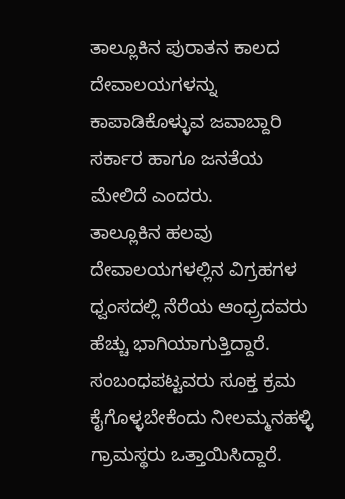ತಾಲ್ಲೂಕಿನ ಪುರಾತನ ಕಾಲದ ದೇವಾಲಯಗಳನ್ನು ಕಾಪಾಡಿಕೊಳ್ಳುವ ಜವಾಬ್ದಾರಿ ಸರ್ಕಾರ ಹಾಗೂ ಜನತೆಯ ಮೇಲಿದೆ ಎಂದರು.
ತಾಲ್ಲೂಕಿನ ಹಲವು ದೇವಾಲಯಗಳಲ್ಲಿನ ವಿಗ್ರಹಗಳ ಧ್ವಂಸದಲ್ಲಿ ನೆರೆಯ ಆಂಧ್ರ್ರದವರು ಹೆಚ್ಚು ಭಾಗಿಯಾಗುತ್ತಿದ್ದಾರೆ. ಸಂಬಂಧಪಟ್ಟವರು ಸೂಕ್ತ ಕ್ರಮ ಕೈಗೊಳ್ಳಬೇಕೆಂದು ನೀಲಮ್ಮನಹಳ್ಳಿ ಗ್ರಾಮಸ್ಥರು ಒತ್ತಾಯಿಸಿದ್ದಾರೆ.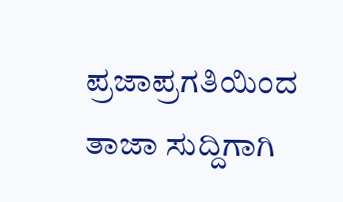ಪ್ರಜಾಪ್ರಗತಿಯಿಂದ ತಾಜಾ ಸುದ್ದಿಗಾಗಿ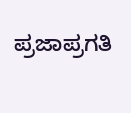ಪ್ರಜಾಪ್ರಗತಿ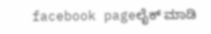facebook pageಲೈಕ್ ಮಾಡಿ